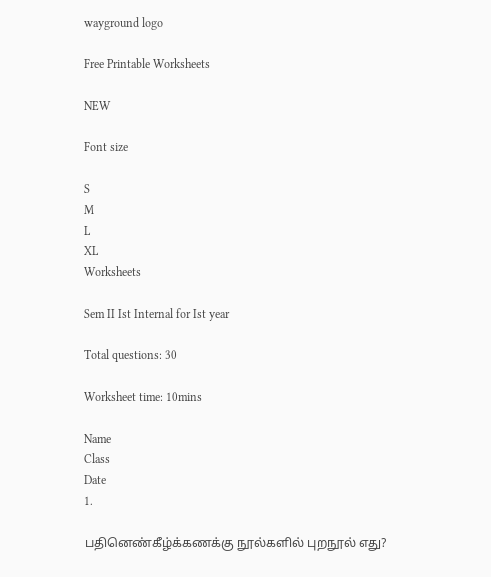wayground logo

Free Printable Worksheets

NEW

Font size

S
M
L
XL
Worksheets

Sem II Ist Internal for Ist year

Total questions: 30

Worksheet time: 10mins

Name
Class
Date
1.

பதினெண்கீழ்க்கணக்கு நூல்களில் புறநூல் எது?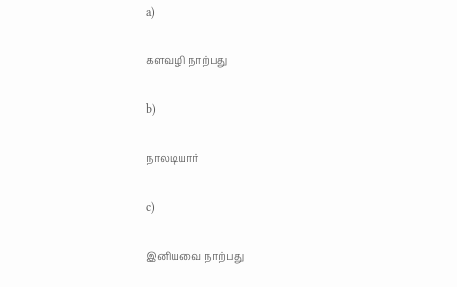a)

களவழி நாற்பது

b)

நாலடியார்

c)

இனியவை நாற்பது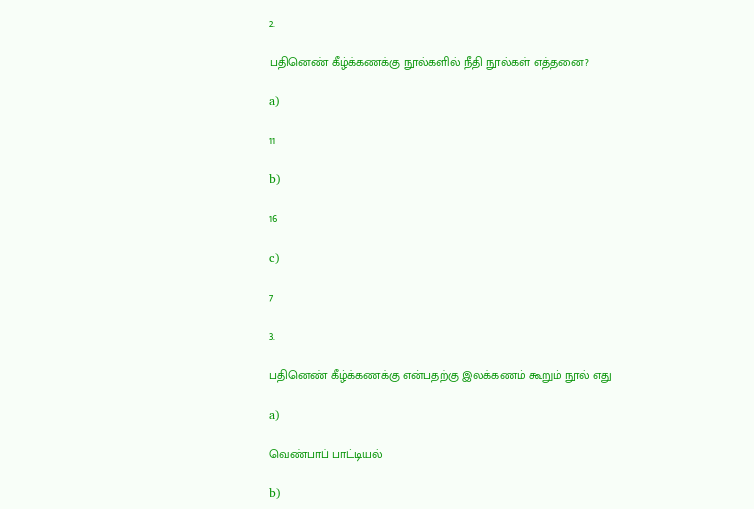2.

பதினெண் கீழ்க்கணக்கு நூல்களில் நீதி நூல்கள் எத்தனை?

a)

11

b)

16

c)

7

3.

பதினெண் கீழ்க்கணக்கு என்பதற்கு இலக்கணம் கூறும் நூல் எது

a)

வெண்பாப் பாட்டியல்

b)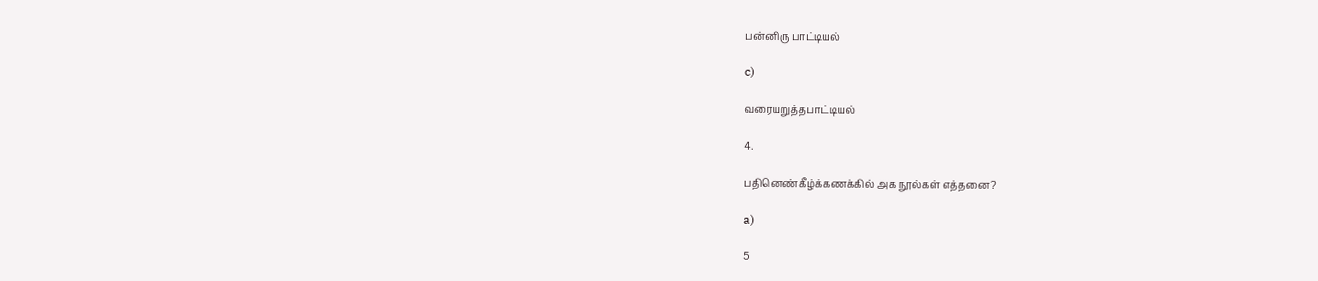பன்னிரு பாட்டியல்

c)

வரையறுத்தபாட்டியல்

4.

பதினெண்கீழ்க்கணக்கில் அக நூல்கள் எத்தனை?

a)

5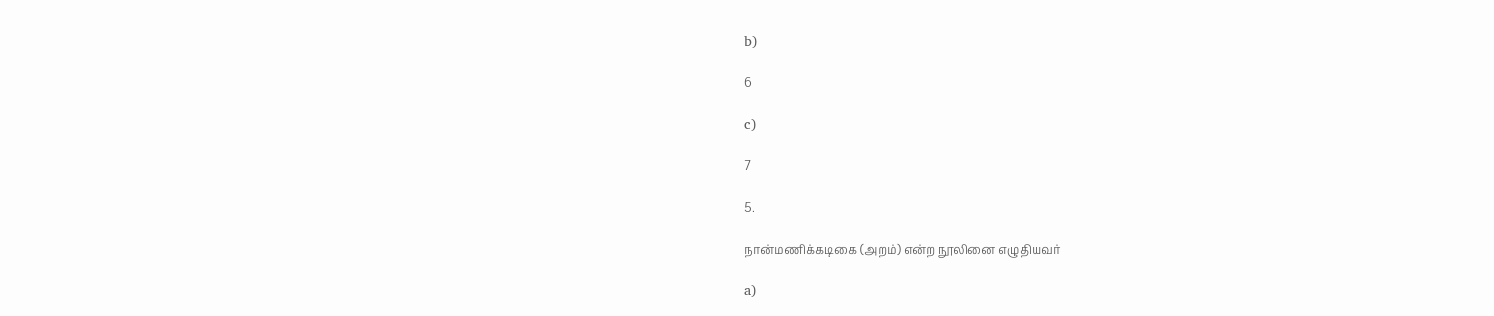b)

6

c)

7

5.

நான்மணிக்கடிகை (அறம்) என்ற நூலினை எழுதியவர்

a)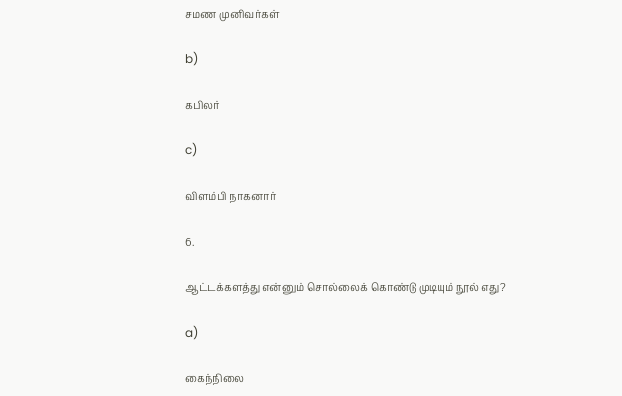சமண முனிவர்கள்

b)

கபிலர்

c)

விளம்பி நாகனார்

6.

ஆட்டக்களத்து என்னும் சொல்லைக் கொண்டு முடியும் நூல் எது?

a)

கைந்நிலை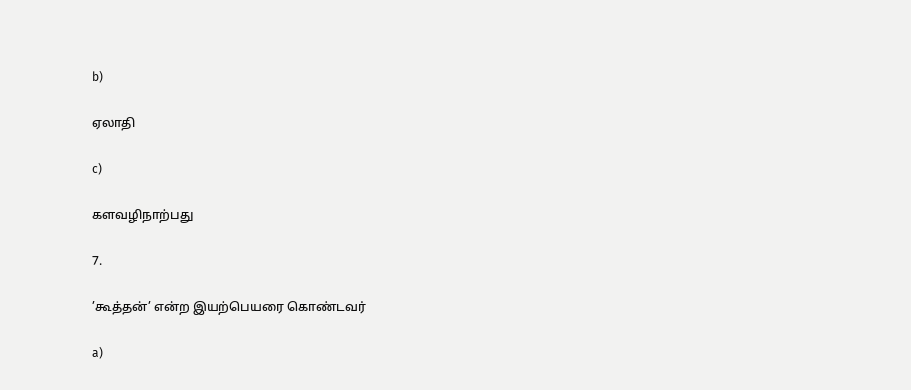b)

ஏலாதி

c)

களவழிநாற்பது

7.

’கூத்தன்’ என்ற இயற்பெயரை கொண்டவர்

a)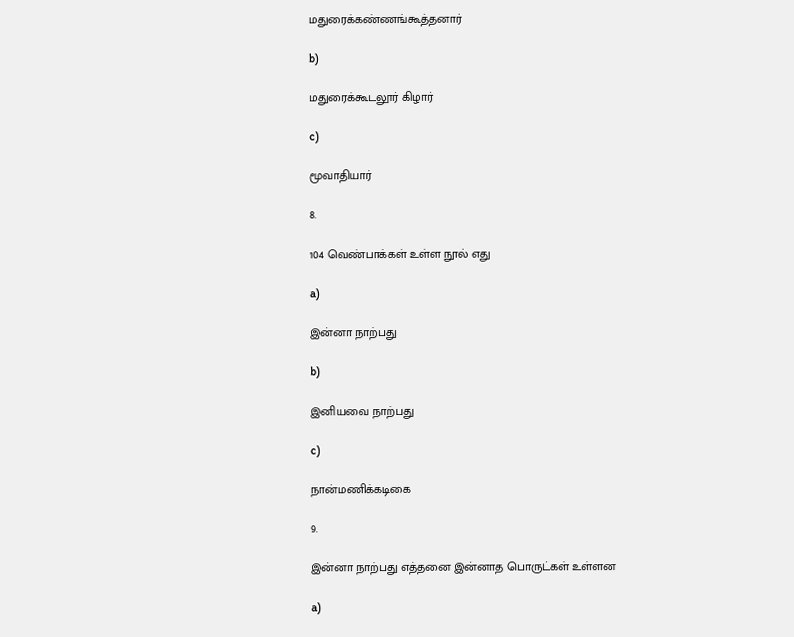மதுரைக்கண்ணங்கூத்தனார்

b)

மதுரைக்கூடலூர் கிழார்

c)

மூவாதியார்

8.

104 வெண்பாக்கள் உள்ள நூல் எது

a)

இன்னா நாற்பது

b)

இனியவை நாற்பது

c)

நான்மணிக்கடிகை

9.

இன்னா நாற்பது எத்தனை இன்னாத பொருட்கள் உள்ளன

a)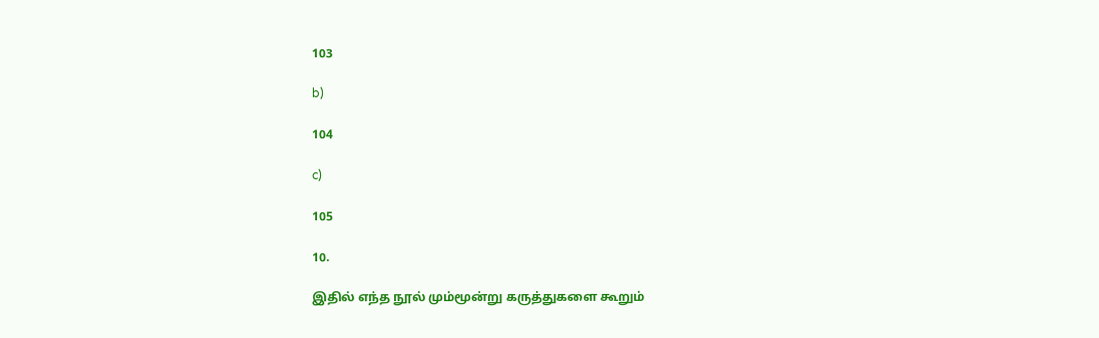103

b)

104

c)

105

10.

இதில் எந்த நூல் மும்மூன்று கருத்துகளை கூறும்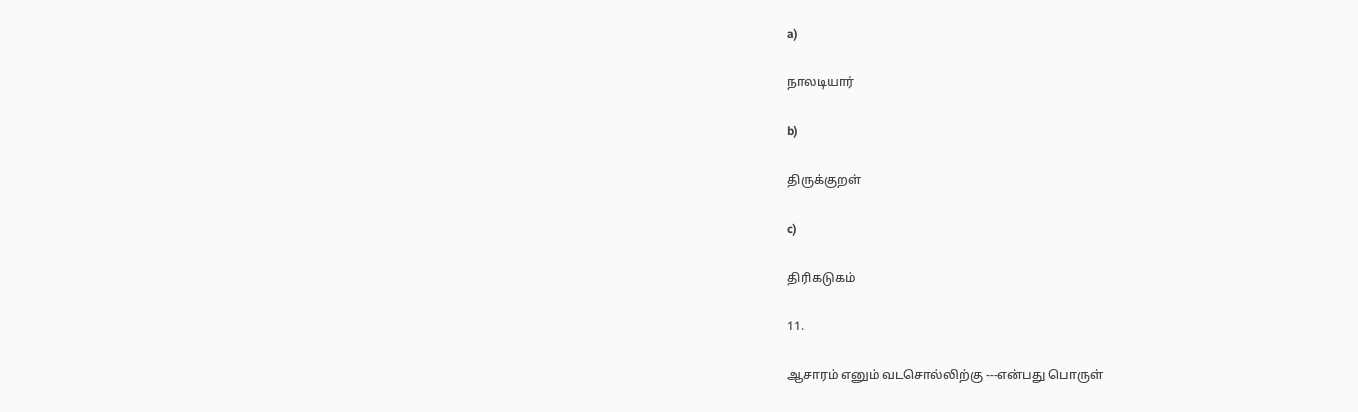a)

நாலடியார்

b)

திருக்குறள்

c)

திரிகடுகம்

11.

ஆசாரம் எனும் வடசொல்லிற்கு ---என்பது பொருள்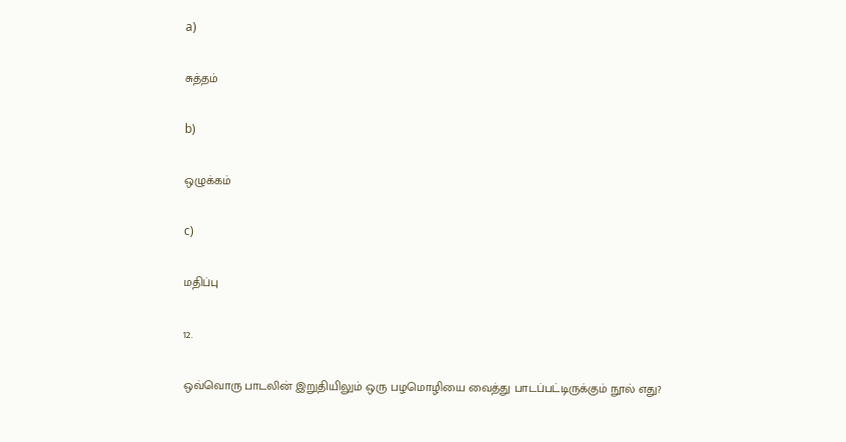a)

சுத்தம்

b)

ஒழுக்கம்

c)

மதிப்பு

12.

ஒவ்வொரு பாடலின் இறுதியிலும் ஒரு பழமொழியை வைத்து பாடப்பட்டிருக்கும் நூல் எது?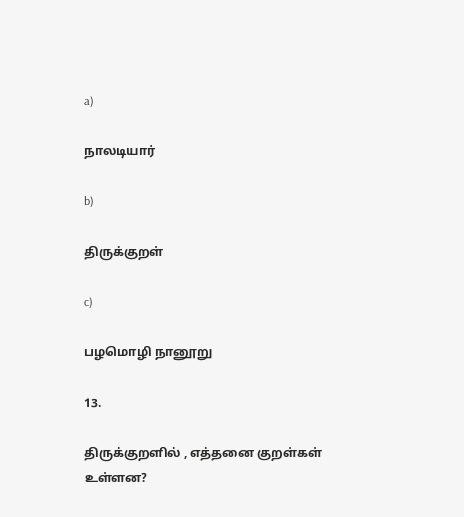a)

நாலடியார்

b)

திருக்குறள்

c)

பழமொழி நானூறு

13.

திருக்குறளில் , எத்தனை குறள்கள் உள்ளன?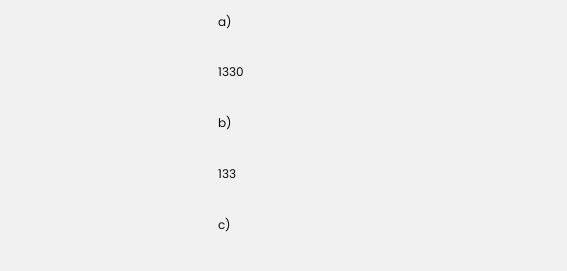a)

1330

b)

133

c)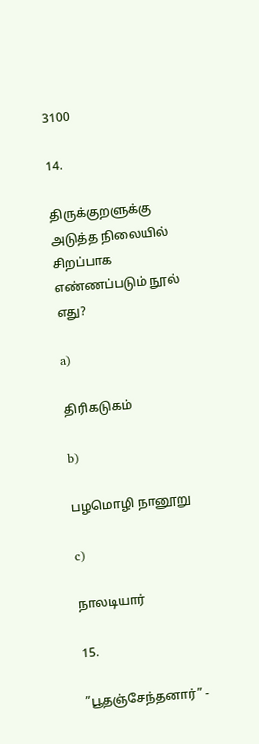3100

14.

திருக்குறளுக்கு அடுத்த நிலையில் சிறப்பாக எண்ணப்படும் நூல் எது?

a)

திரிகடுகம்

b)

பழமொழி நானூறு

c)

நாலடியார்

15.

”பூதஞ்சேந்தனார்” -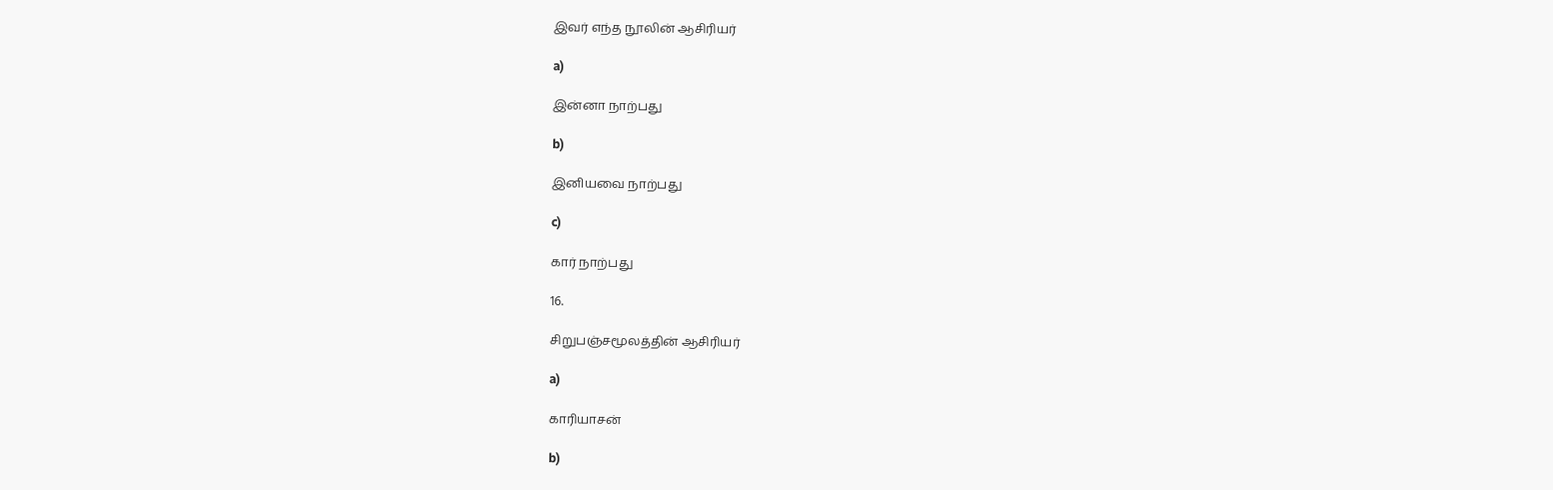இவர் எந்த நூலின் ஆசிரியர்

a)

இன்னா நாற்பது

b)

இனியவை நாற்பது

c)

கார் நாற்பது

16.

சிறுபஞ்சமூலத்தின் ஆசிரியர்

a)

காரியாசன்

b)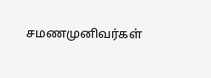சமணமுனிவர்கள்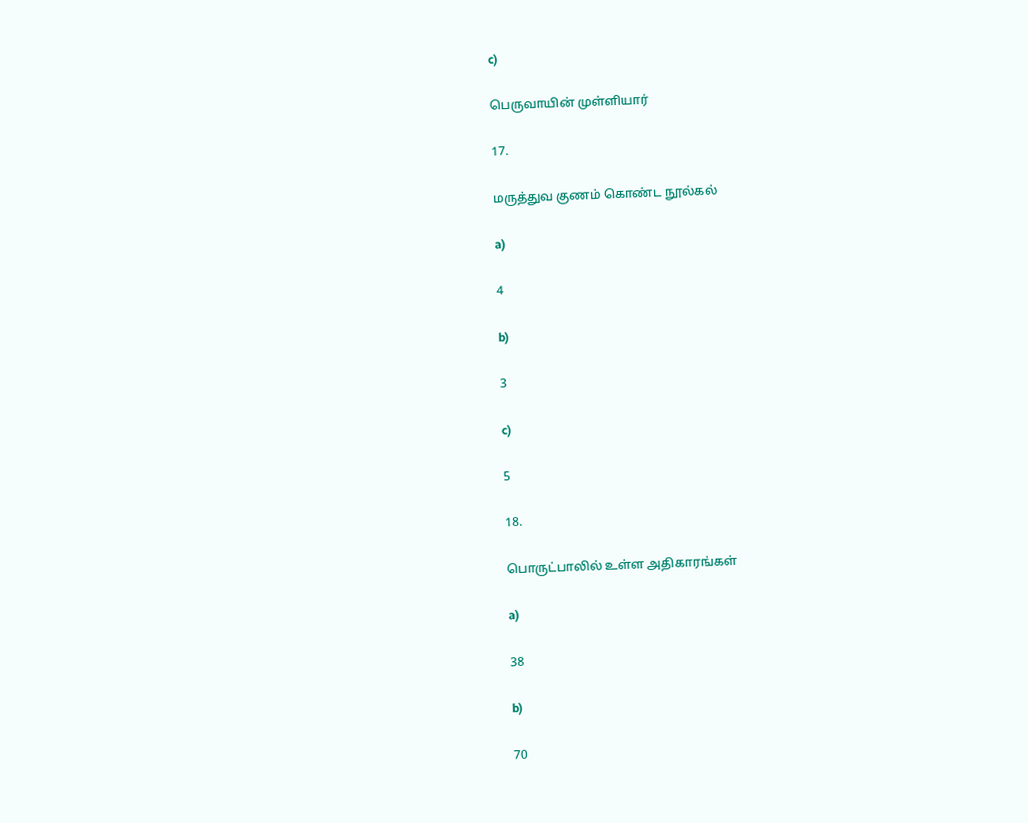c)

பெருவாயின் முள்ளியார்

17.

மருத்துவ குணம் கொண்ட நூல்கல்

a)

4

b)

3

c)

5

18.

பொருட்பாலில் உள்ள அதிகாரங்கள்

a)

38

b)

70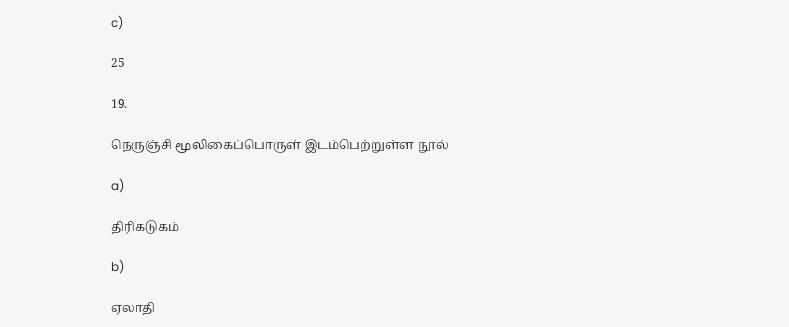c)

25

19.

நெருஞ்சி மூலிகைப்பொருள் இடம்பெற்றுள்ள நூல்

a)

திரிகடுகம்

b)

ஏலாதி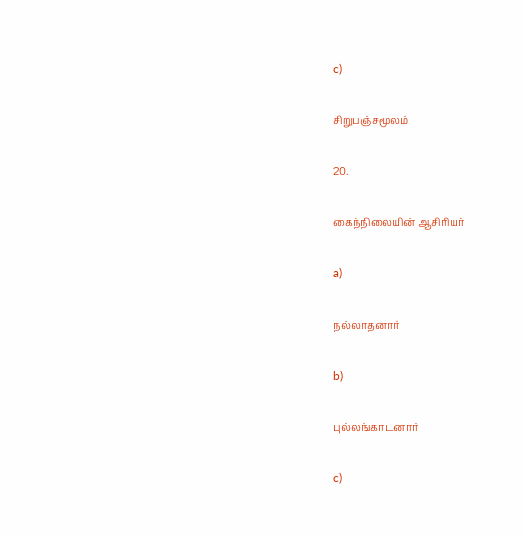c)

சிறுபஞ்சமூலம்

20.

கைந்நிலையின் ஆசிரியர்

a)

நல்லாதனார்

b)

புல்லங்காடனார்

c)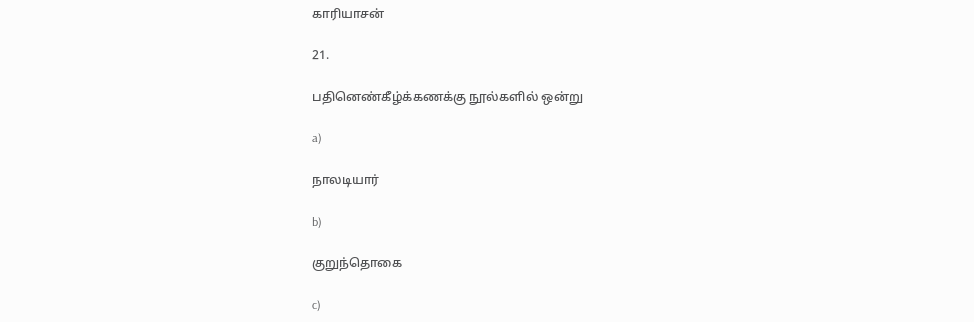காரியாசன்

21.

பதினெண்கீழ்க்கணக்கு நூல்களில் ஒன்று

a)

நாலடியார்

b)

குறுந்தொகை

c)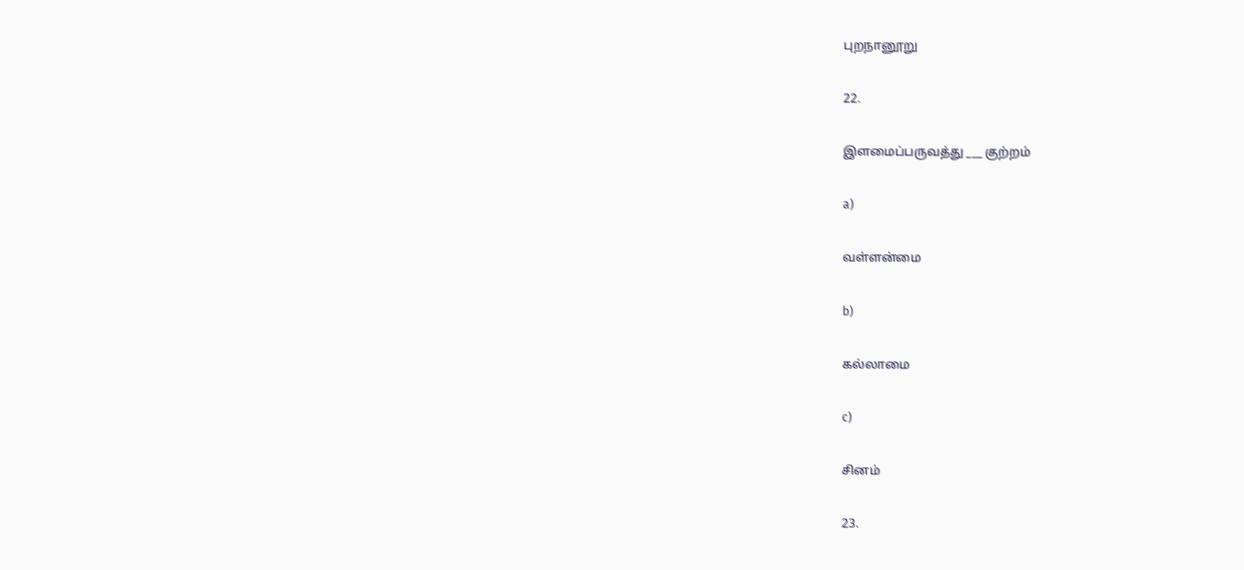புறநானூறு

22.

இளமைப்பருவத்து ___ குற்றம்

a)

வள்ளன்மை

b)

கல்லாமை

c)

சினம்

23.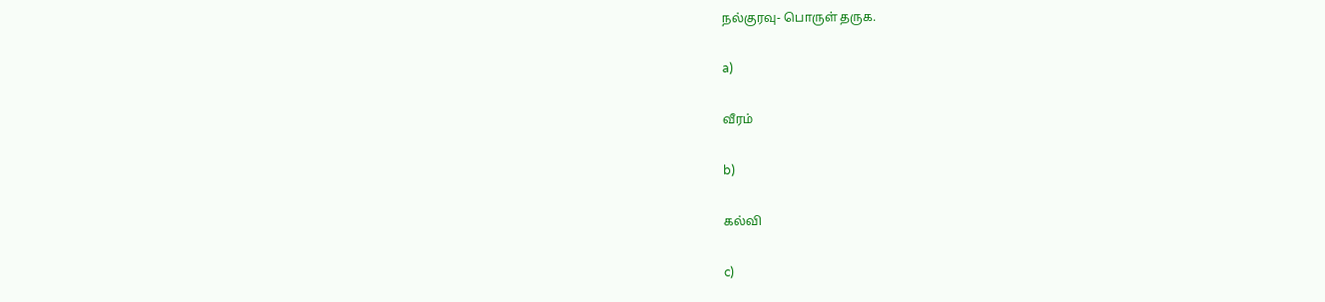நல்குரவு- பொருள் தருக.

a)

வீரம்

b)

கல்வி

c)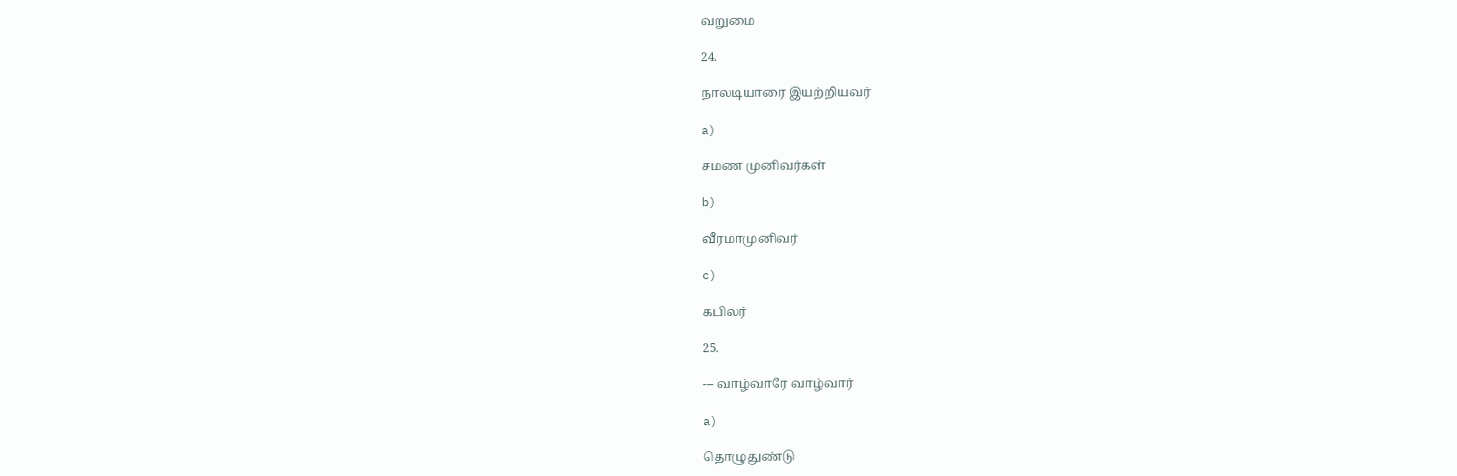வறுமை

24.

நாலடியாரை இயற்றியவர்

a)

சமண முனிவர்கள்

b)

வீரமாமுனிவர்

c)

கபிலர்

25.

--- வாழ்வாரே வாழ்வார்

a)

தொழுதுண்டு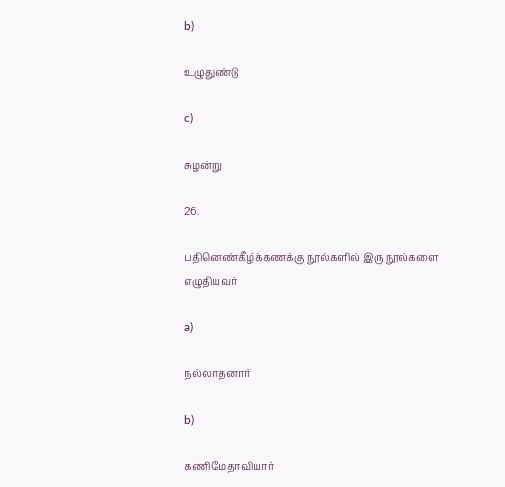b)

உழுதுண்டு

c)

சுழன்று

26.

பதினெண்கீழ்க்கணக்கு நூல்களில் இரு நூல்களை எழுதியவர்

a)

நல்லாதனார்

b)

கணிமேதாவியார்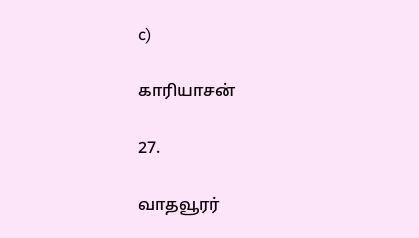c)

காரியாசன்

27.

வாதவூரர்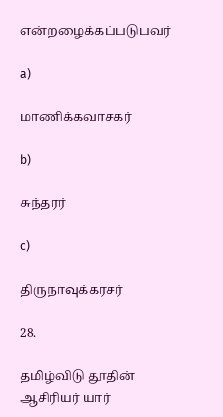என்றழைக்கப்படுபவர்

a)

மாணிக்கவாசகர்

b)

சுந்தரர்

c)

திருநாவுக்கரசர்

28.

தமிழ்விடு தூதின் ஆசிரியர் யார்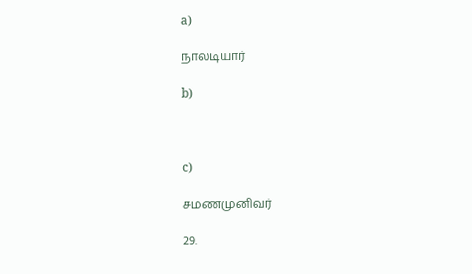a)

நாலடியார்

b)



c)

சமணமுனிவர்

29.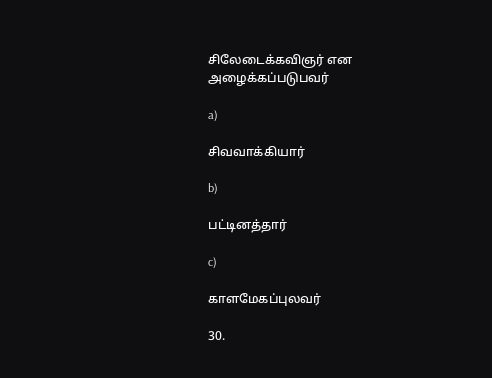சிலேடைக்கவிஞர் என அழைக்கப்படுபவர்

a)

சிவவாக்கியார்

b)

பட்டினத்தார்

c)

காளமேகப்புலவர்

30.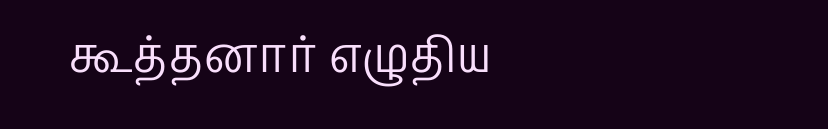கூத்தனார் எழுதிய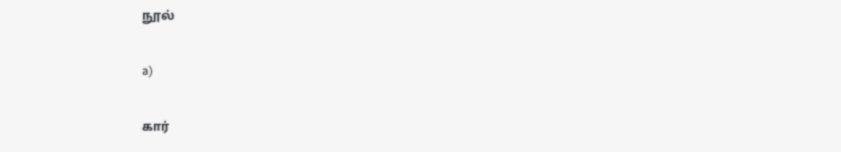நூல்

a)

கார்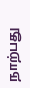நாற்பது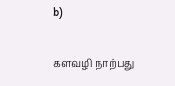b)

களவழி நாற்பது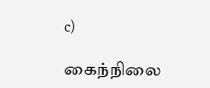c)

கைந்நிலை